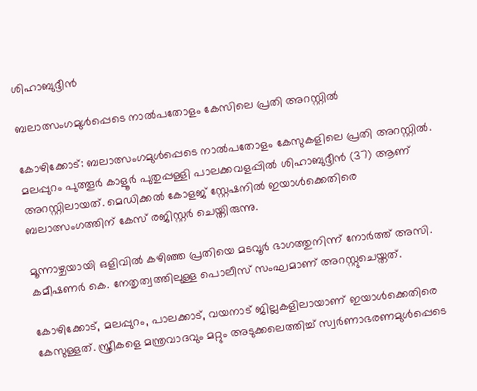ശിഹാബുദ്ദീൻ

ബലാത്സംഗമുൾപ്പെടെ നാൽപതോളം കേസിലെ പ്രതി അറസ്റ്റിൽ

കോഴിക്കോട്: ബലാത്സംഗമുൾപ്പെടെ നാൽപതോളം കേസുകളിലെ പ്രതി അറസ്റ്റിൽ. മലപ്പുറം പുത്തൂർ കാളൂർ പുതുപ്പള്ളി പാലക്കവളപ്പിൽ ശിഹാബുദ്ദീൻ (37) ആണ് അറസ്റ്റിലായത്. മെഡിക്കൽ കോളജ് സ്റ്റേഷനിൽ ഇയാൾക്കെതിരെ ബലാത്സംഗത്തിന് കേസ് രജിസ്റ്റർ ചെയ്തിരുന്നു.

മൂന്നാഴ്ചയായി ഒളിവിൽ കഴിഞ്ഞ പ്രതിയെ മടവൂർ ഭാഗത്തുനിന്ന് നോർത്ത് അസി. കമീഷണർ കെ. നേതൃത്വത്തിലുള്ള പൊലീസ് സംഘമാണ് അറസ്റ്റുചെയ്തത്.

കോഴിക്കോട്, മലപ്പുറം, പാലക്കാട്, വയനാട് ജില്ലകളിലായാണ് ഇയാൾക്കെതിരെ കേസുള്ളത്. സ്ത്രീകളെ മന്ത്രവാദവും മറ്റും അടുക്കലെത്തിച്ച് സ്വർണാഭരണമുൾപ്പെടെ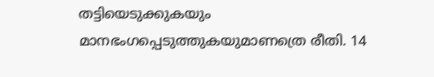തട്ടിയെടുക്കുകയും മാനഭംഗപ്പെടുത്തുകയുമാണത്രെ രീതി. 14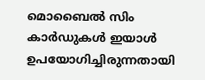മൊബൈൽ സിം കാർഡുകൾ ഇയാൾ ഉപയോഗിച്ചിരുന്നതായി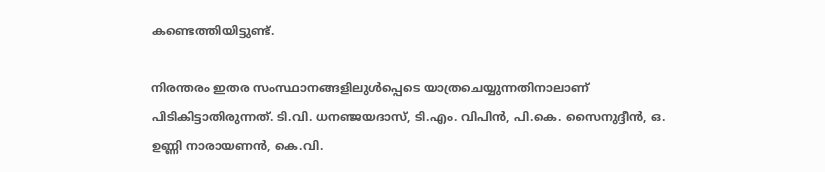കണ്ടെത്തിയിട്ടുണ്ട്.

നിരന്തരം ഇതര സംസ്ഥാനങ്ങളിലുൾപ്പെടെ യാത്രചെയ്യുന്നതിനാലാണ് പിടികിട്ടാതിരുന്നത്. ടി.വി. ധനഞ്ജയദാസ്, ടി.എം. വിപിൻ, പി.കെ. സൈനുദ്ദീൻ, ഒ. ഉണ്ണി നാരായണൻ, കെ.വി.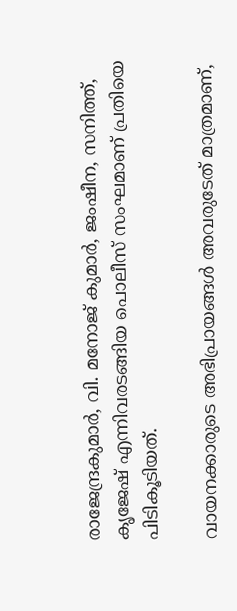രാജേന്ദ്രകുമാർ, വി. മനോജ് കുമാർ, ജംഷീന, സനിത്ത്, കൃജേഷ് എന്നിവരടങ്ങിയ പൊലീസ് സംഘമാണ് പ്രതിയെ പിടികൂടിയത്.

വായനക്കാരുടെ അഭിപ്രായങ്ങള്‍ അവരുടേത് മാത്രമാണ്,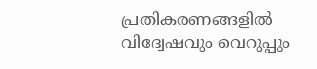പ്രതികരണങ്ങളിൽ വിദ്വേഷവും വെറുപ്പും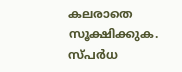കലരാതെ സൂക്ഷിക്കുക. സ്പർധ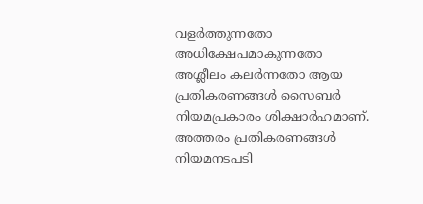വളർത്തുന്നതോ അധിക്ഷേപമാകുന്നതോ അശ്ലീലം കലർന്നതോ ആയ പ്രതികരണങ്ങൾ സൈബർ നിയമപ്രകാരം ശിക്ഷാർഹമാണ്. അത്തരം പ്രതികരണങ്ങൾ നിയമനടപടി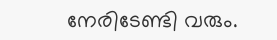നേരിടേണ്ടി വരും.